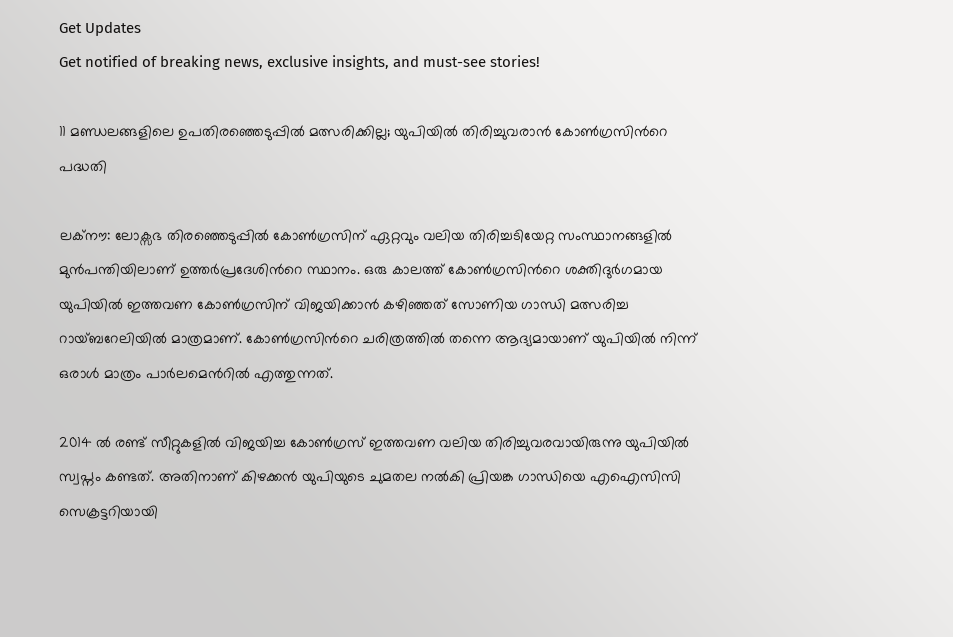Get Updates
Get notified of breaking news, exclusive insights, and must-see stories!

11 മണ്ഡലങ്ങളിലെ ഉപതിരഞ്ഞെടുപ്പില്‍ മത്സരിക്കില്ല; യുപിയില്‍ തിരിച്ചുവരാന്‍ കോണ്‍ഗ്രസിന്‍റെ പദ്ധതി

ലക്നൗ: ലോക്സഭ തിരഞ്ഞെടുപ്പില്‍ കോണ്‍ഗ്രസിന് ഏറ്റവും വലിയ തിരിച്ചടിയേറ്റ സംസ്ഥാനങ്ങളില്‍ മുന്‍പന്തിയിലാണ് ഉത്തര്‍പ്രദേശിന്‍റെ സ്ഥാനം. ഒരു കാലത്ത് കോണ്‍ഗ്രസിന്‍റെ ശക്തിദുര്‍ഗമായ യുപിയില്‍ ഇത്തവണ കോണ്‍ഗ്രസിന് വിജയിക്കാന്‍ കഴിഞ്ഞത് സോണിയ ഗാന്ധി മത്സരിച്ച റായ്ബറേലിയില്‍ മാത്രമാണ്. കോണ്‍ഗ്രസിന്‍റെ ചരിത്രത്തില്‍ തന്നെ ആദ്യമായാണ് യുപിയില്‍ നിന്ന് ഒരാള്‍ മാത്രം പാര്‍ലമെന്‍റില്‍ എത്തുന്നത്.

2014 ല്‍ രണ്ട് സീറ്റുകളില്‍ വിജയിച്ച കോണ്‍ഗ്രസ് ഇത്തവണ വലിയ തിരിച്ചുവരവായിരുന്നു യുപിയില്‍ സ്വപ്നം കണ്ടത്. അതിനാണ് കിഴക്കന്‍ യുപിയുടെ ചുമതല നല്‍കി പ്രിയങ്ക ഗാന്ധിയെ എഐസിസി സെക്രട്ടറിയായി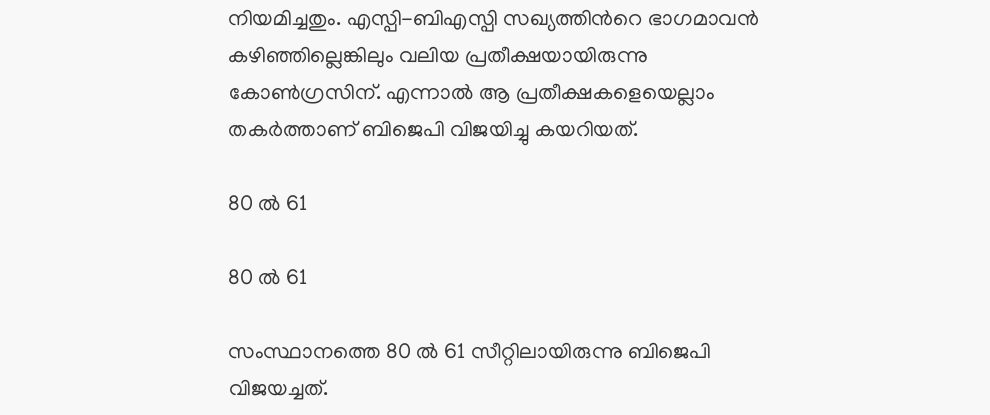നിയമിച്ചതും. എസ്പി-ബിഎസ്പി സഖ്യത്തിന്‍റെ ഭാഗമാവന്‍ കഴിഞ്ഞില്ലെങ്കിലും വലിയ പ്രതീക്ഷയായിരുന്നു കോണ്‍ഗ്രസിന്. എന്നാല്‍ ആ പ്രതീക്ഷകളെയെല്ലാം തകര്‍ത്താണ് ബിജെപി വിജയിച്ചു കയറിയത്.

80 ല്‍ 61

80 ല്‍ 61

സംസ്ഥാനത്തെ 80 ല്‍ 61 സീറ്റിലായിരുന്നു ബിജെപി വിജയച്ചത്.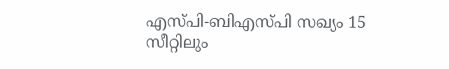എസ്പി-ബിഎസ്പി സഖ്യം 15 സീറ്റിലും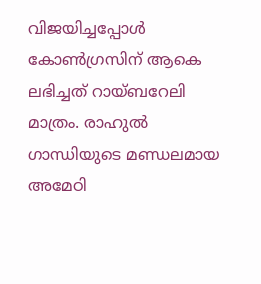വിജയിച്ചപ്പോള്‍ കോണ്‍ഗ്രസിന് ആകെ ലഭിച്ചത് റായ്ബറേലി മാത്രം. രാഹുല്‍ ഗാന്ധിയുടെ മണ്ഡലമായ അമേഠി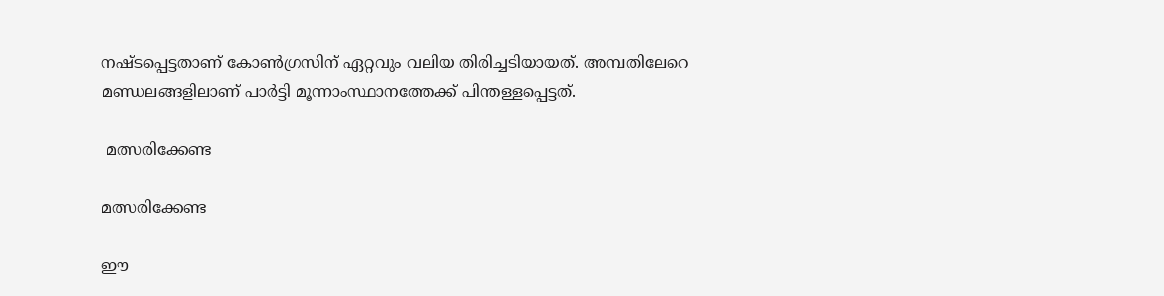നഷ്ടപ്പെട്ടതാണ് കോണ്‍ഗ്രസിന് ഏറ്റവും വലിയ തിരിച്ചടിയായത്. അമ്പതിലേറെ മണ്ഡലങ്ങളിലാണ് പാര്‍ട്ടി മൂന്നാംസ്ഥാനത്തേക്ക് പിന്തള്ളപ്പെട്ടത്.

 മത്സരിക്കേണ്ട

മത്സരിക്കേണ്ട

ഈ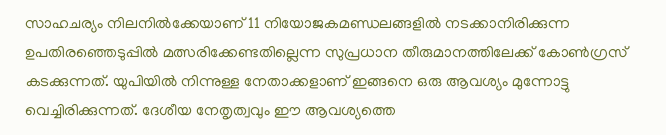സാഹചര്യം നിലനില്‍ക്കേയാണ് 11 നിയോജകമണ്ഡലങ്ങളില്‍ നടക്കാനിരിക്കുന്ന ഉപതിരഞ്ഞെടുപ്പില്‍ മത്സരിക്കേണ്ടതില്ലെന്ന സുപ്രധാന തീരുമാനത്തിലേക്ക് കോണ്‍ഗ്രസ് കടക്കുന്നത്. യുപിയില്‍ നിന്നുള്ള നേതാക്കളാണ് ഇങ്ങനെ ഒരു ആവശ്യം മുന്നോട്ടു വെച്ചിരിക്കുന്നത്. ദേശീയ നേതൃത്വവും ഈ ആവശ്യത്തെ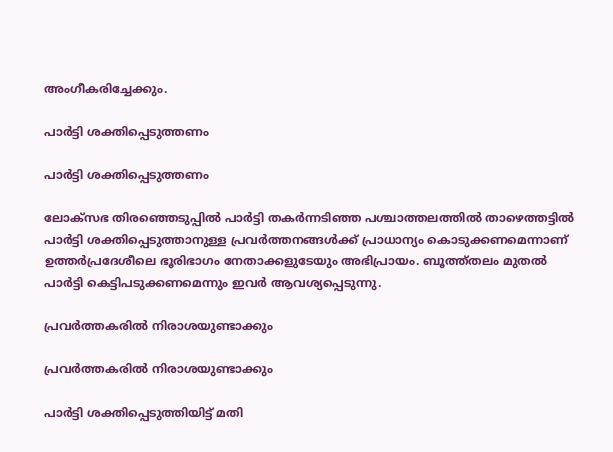അംഗീകരിച്ചേക്കും.

പാര്‍ട്ടി ശക്തിപ്പെടുത്തണം

പാര്‍ട്ടി ശക്തിപ്പെടുത്തണം

ലോക്സഭ തിരഞ്ഞെടുപ്പില്‍ പാര്‍ട്ടി തകര്‍ന്നടിഞ്ഞ പശ്ചാത്തലത്തില്‍ താഴെത്തട്ടില്‍ പാര്‍ട്ടി ശക്തിപ്പെടുത്താനുള്ള പ്രവര്‍ത്തനങ്ങള്‍ക്ക് പ്രാധാന്യം കൊടുക്കണമെന്നാണ് ഉത്തര്‍പ്രദേശീലെ ഭൂരിഭാഗം നേതാക്കളുടേയും അഭിപ്രായം. ബൂത്ത്തലം മുതല്‍ പാര്‍ട്ടി കെട്ടിപടുക്കണമെന്നും ഇവര്‍ ആവശ്യപ്പെടുന്നു.

പ്രവര്‍ത്തകരില്‍ നിരാശയുണ്ടാക്കും

പ്രവര്‍ത്തകരില്‍ നിരാശയുണ്ടാക്കും

പാര്‍ട്ടി ശക്തിപ്പെടുത്തിയിട്ട് മതി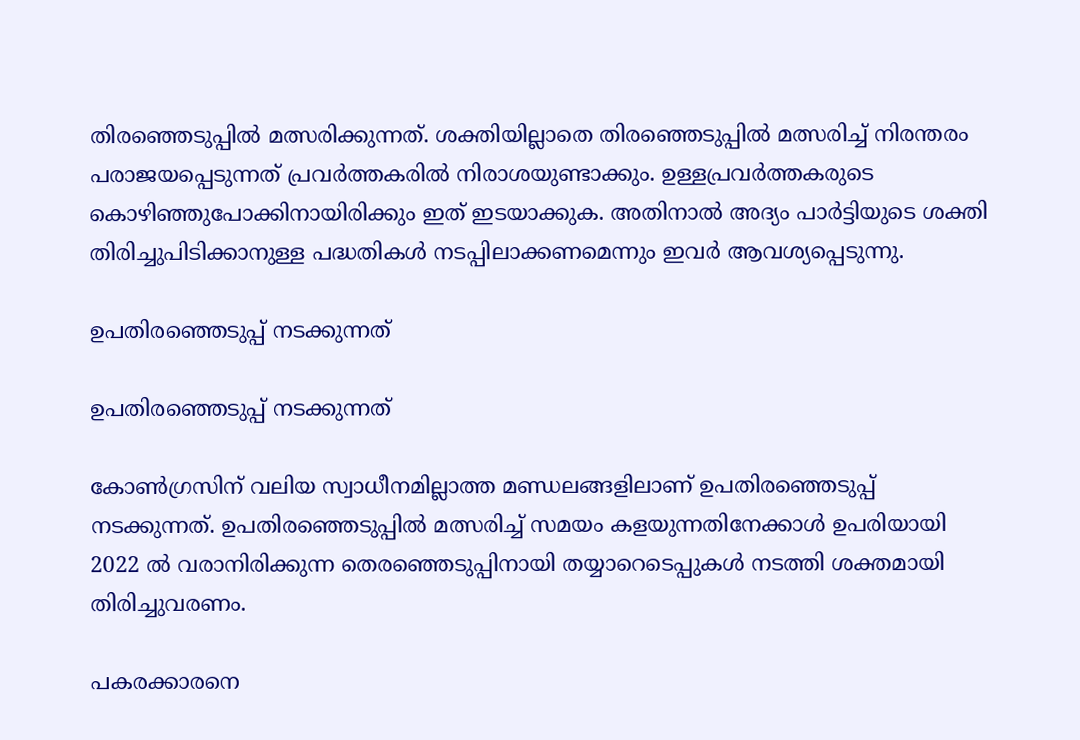തിരഞ്ഞെടുപ്പില്‍ മത്സരിക്കുന്നത്. ശക്തിയില്ലാതെ തിരഞ്ഞെടുപ്പില്‍ മത്സരിച്ച് നിരന്തരം പരാജയപ്പെടുന്നത് പ്രവര്‍ത്തകരില്‍ നിരാശയുണ്ടാക്കും. ഉള്ളപ്രവര്‍ത്തകരുടെ കൊഴിഞ്ഞുപോക്കിനായിരിക്കും ഇത് ഇടയാക്കുക. അതിനാല്‍ അദ്യം പാര്‍ട്ടിയുടെ ശക്തി തിരിച്ചുപിടിക്കാനുള്ള പദ്ധതികള്‍ നടപ്പിലാക്കണമെന്നും ഇവര്‍ ആവശ്യപ്പെടുന്നു.

ഉപതിരഞ്ഞെടുപ്പ് നടക്കുന്നത്

ഉപതിരഞ്ഞെടുപ്പ് നടക്കുന്നത്

കോണ്‍ഗ്രസിന് വലിയ സ്വാധീനമില്ലാത്ത മണ്ഡലങ്ങളിലാണ് ഉപതിരഞ്ഞെടുപ്പ് നടക്കുന്നത്. ഉപതിരഞ്ഞെടുപ്പില്‍ മത്സരിച്ച് സമയം കളയുന്നതിനേക്കാള്‍ ഉപരിയായി 2022 ല്‍ വരാനിരിക്കുന്ന തെരഞ്ഞെടുപ്പിനായി തയ്യാറെടെപ്പുകള്‍ നടത്തി ശക്തമായി തിരിച്ചുവരണം.

പകരക്കാരനെ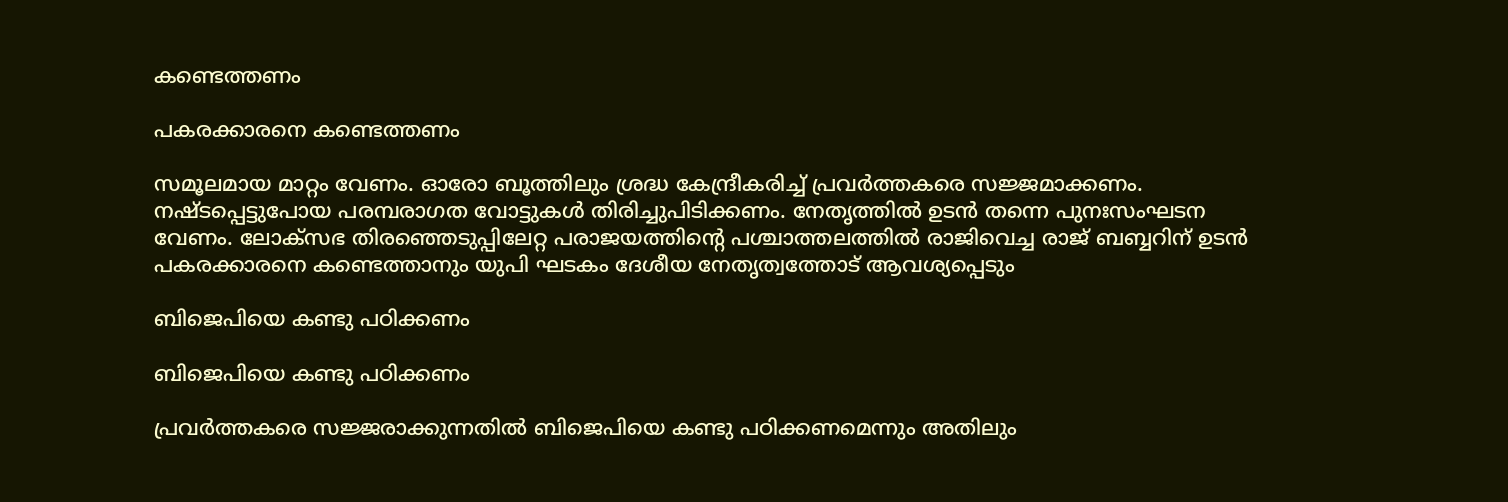കണ്ടെത്തണം

പകരക്കാരനെ കണ്ടെത്തണം

സമൂലമായ മാറ്റം വേണം. ഓരോ ബൂത്തിലും ശ്രദ്ധ കേന്ദ്രീകരിച്ച് പ്രവര്‍ത്തകരെ സജ്ജമാക്കണം. നഷ്ടപ്പെട്ടുപോയ പരമ്പരാഗത വോട്ടുകള്‍ തിരിച്ചുപിടിക്കണം. നേതൃത്തില്‍ ഉടന്‍ തന്നെ പുനഃസംഘടന വേണം. ലോക്സഭ തിരഞ്ഞെടുപ്പിലേറ്റ പരാജയത്തിന്‍റെ പശ്ചാത്തലത്തില്‍ രാജിവെച്ച രാജ് ബബ്ബറിന് ഉടന്‍ പകരക്കാരനെ കണ്ടെത്താനും യുപി ഘടകം ദേശീയ നേതൃത്വത്തോട് ആവശ്യപ്പെടും

ബിജെപിയെ കണ്ടു പഠിക്കണം

ബിജെപിയെ കണ്ടു പഠിക്കണം

പ്രവര്‍ത്തകരെ സജ്ജരാക്കുന്നതില്‍ ബിജെപിയെ കണ്ടു പഠിക്കണമെന്നും അതിലും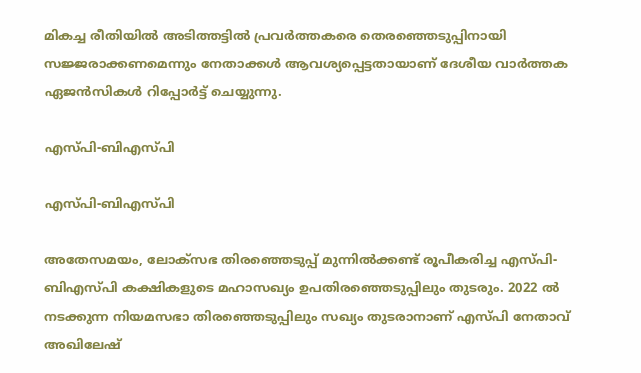മികച്ച രീതിയില്‍ അടിത്തട്ടില്‍ പ്രവര്‍ത്തകരെ തെരഞ്ഞെടുപ്പിനായി സജ്ജരാക്കണമെന്നും നേതാക്കള്‍ ആവശ്യപ്പെട്ടതായാണ് ദേശീയ വാര്‍ത്തക ഏജന്‍സികള്‍ റിപ്പോര്‍ട്ട് ചെയ്യുന്നു.

എസ്പി-ബിഎസ്പി

എസ്പി-ബിഎസ്പി

അതേസമയം, ലോക്സഭ തിരഞ്ഞെടുപ്പ് മുന്നില്‍ക്കണ്ട് രൂപീകരിച്ച എസ്പി-ബിഎസ്പി കക്ഷികളുടെ മഹാസഖ്യം ഉപതിരഞ്ഞെടുപ്പിലും തുടരും. 2022 ല്‍ നടക്കുന്ന നിയമസഭാ തിരഞ്ഞെടുപ്പിലും സഖ്യം തുടരാനാണ് എസ്പി നേതാവ് അഖിലേഷ്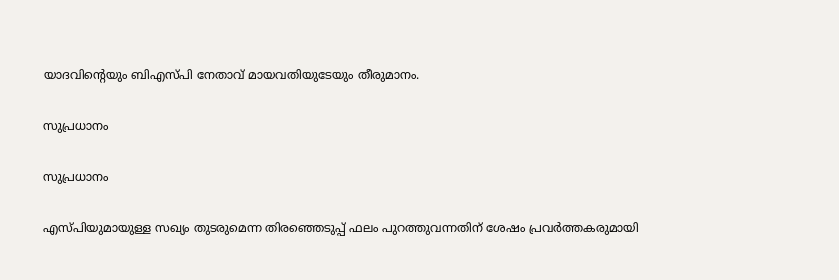യാദവിന്‍റെയും ബിഎസ്പി നേതാവ് മായവതിയുടേയും തീരുമാനം.

സുപ്രധാനം

സുപ്രധാനം

എസ്പിയുമായുള്ള സഖ്യം തുടരുമെന്ന തിരഞ്ഞെടുപ്പ് ഫലം പുറത്തുവന്നതിന് ശേഷം പ്രവര്‍ത്തകരുമായി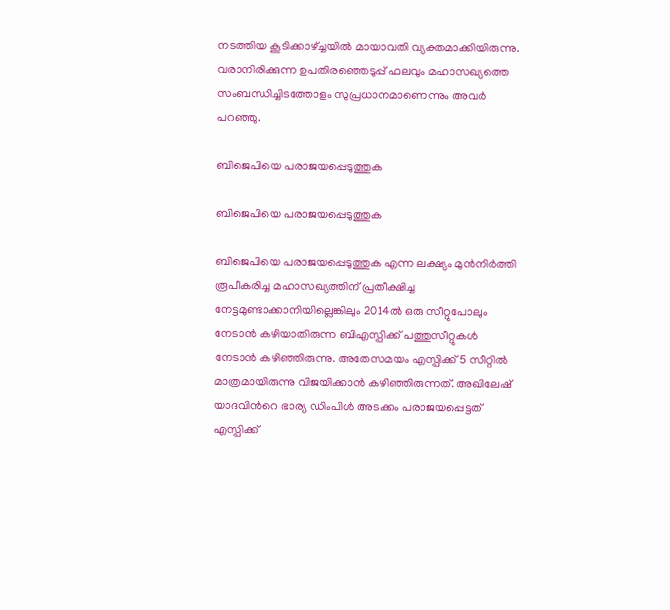നടത്തിയ കൂടിക്കാഴ്ച്ചയില്‍ മായാവതി വ്യക്തമാക്കിയിരുന്നു. വരാനിരിക്കുന്ന ഉപതിരഞ്ഞെടുപ്പ് ഫലവും മഹാസഖ്യത്തെ സംബന്ധിച്ചിടത്തോളം സുപ്രധാനമാണെന്നും അവര്‍ പറഞ്ഞു.

ബിജെപിയെ പരാജയപ്പെടുത്തുക

ബിജെപിയെ പരാജയപ്പെടുത്തുക

ബിജെപിയെ പരാജയപ്പെടുത്തുക എന്ന ലക്ഷ്യം മുന്‍നിര്‍ത്തി രൂപീകരിച്ച മഹാസഖ്യത്തിന് പ്രതീക്ഷിച്ച നേട്ടമുണ്ടാക്കാനിയില്ലെങ്കിലും 2014ല്‍ ഒരു സീറ്റുപോലും നേടാന്‍ കഴിയാതിരുന്ന ബിഎസ്പിക്ക് പത്തുസീറ്റുകള്‍ നേടാന്‍ കഴിഞ്ഞിരുന്നു. അതേസമയം എസ്പിക്ക് 5 സീറ്റില്‍ മാത്രമായിരുന്നു വിജയിക്കാന്‍ കഴിഞ്ഞിരുന്നത്. അഖിലേഷ് യാദവിന്‍റെ ഭാര്യ ഡിംപിള്‍ അടക്കം പരാജയപ്പെട്ടത് എസ്പിക്ക്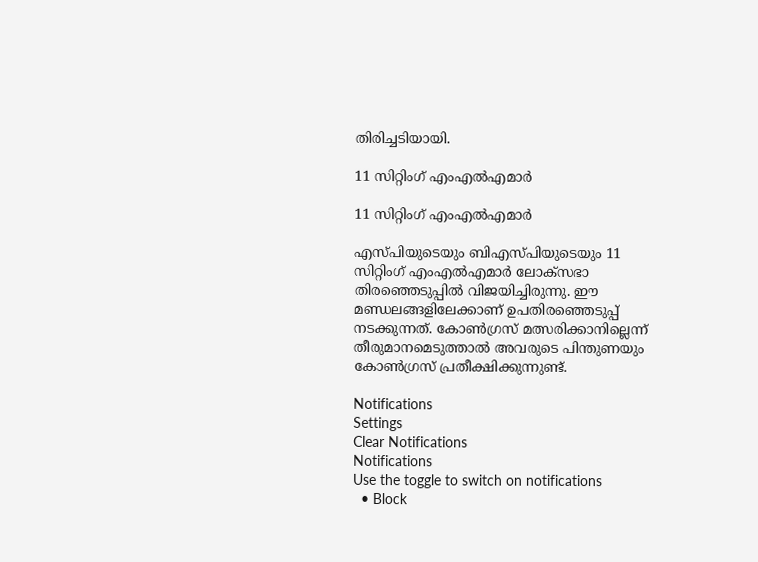തിരിച്ചടിയായി.

11 സിറ്റിംഗ് എംഎല്‍എമാര്‍

11 സിറ്റിംഗ് എംഎല്‍എമാര്‍

എസ്പിയുടെയും ബിഎസ്പിയുടെയും 11 സിറ്റിംഗ് എംഎല്‍എമാര്‍ ലോക്‌സഭാ തിരഞ്ഞെടുപ്പില്‍ വിജയിച്ചിരുന്നു. ഈ മണ്ഡലങ്ങളിലേക്കാണ് ഉപതിരഞ്ഞെടുപ്പ് നടക്കുന്നത്. കോണ്‍ഗ്രസ് മത്സരിക്കാനില്ലെന്ന് തീരുമാനമെടുത്താല്‍ അവരുടെ പിന്തുണയും കോണ്‍ഗ്രസ് പ്രതീക്ഷിക്കുന്നുണ്ട്.

Notifications
Settings
Clear Notifications
Notifications
Use the toggle to switch on notifications
  • Block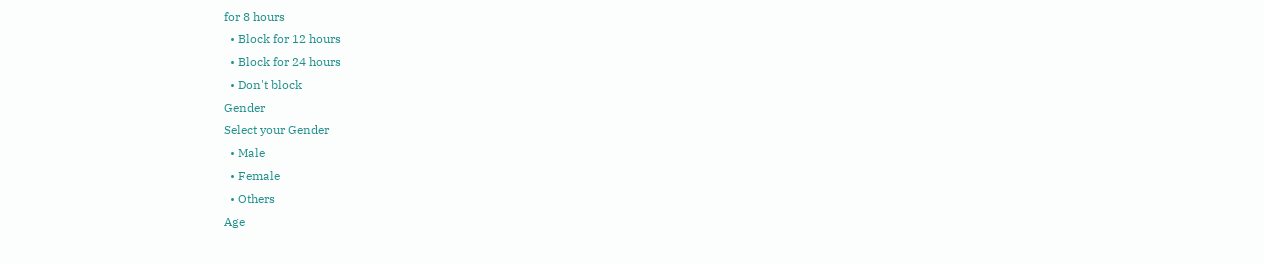for 8 hours
  • Block for 12 hours
  • Block for 24 hours
  • Don't block
Gender
Select your Gender
  • Male
  • Female
  • Others
Age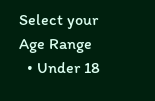Select your Age Range
  • Under 18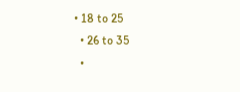• 18 to 25
  • 26 to 35
  •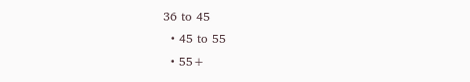36 to 45
  • 45 to 55
  • 55+